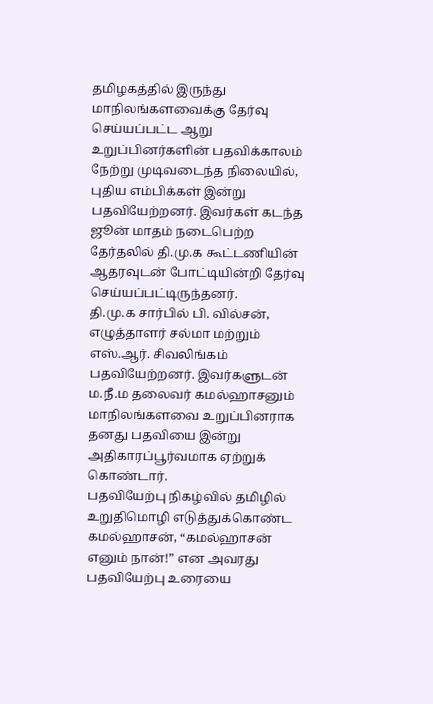தமிழகத்தில் இருந்து மாநிலங்களவைக்கு தேர்வு செய்யப்பட்ட ஆறு உறுப்பினர்களின் பதவிக்காலம் நேற்று முடிவடைந்த நிலையில், புதிய எம்பிக்கள் இன்று பதவியேற்றனர். இவர்கள் கடந்த ஜூன் மாதம் நடைபெற்ற தேர்தலில் தி.மு.க கூட்டணியின் ஆதரவுடன் போட்டியின்றி தேர்வு செய்யப்பட்டிருந்தனர்.
தி.மு.க சார்பில் பி. வில்சன், எழுத்தாளர் சல்மா மற்றும் எஸ்.ஆர். சிவலிங்கம் பதவியேற்றனர். இவர்களுடன் ம.நீ.ம தலைவர் கமல்ஹாசனும் மாநிலங்களவை உறுப்பினராக தனது பதவியை இன்று அதிகாரப்பூர்வமாக ஏற்றுக் கொண்டார்.
பதவியேற்பு நிகழ்வில் தமிழில் உறுதிமொழி எடுத்துக்கொண்ட கமல்ஹாசன், “கமல்ஹாசன் எனும் நான்!” என அவரது பதவியேற்பு உரையை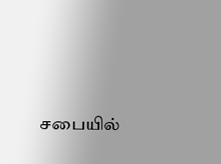சபையில்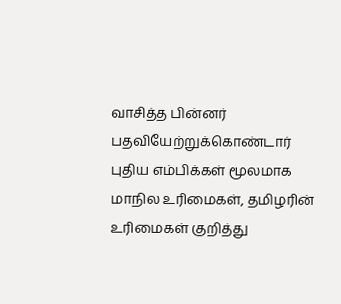வாசித்த பின்னர் பதவியேற்றுக்கொண்டார்
புதிய எம்பிக்கள் மூலமாக மாநில உரிமைகள், தமிழரின் உரிமைகள் குறித்து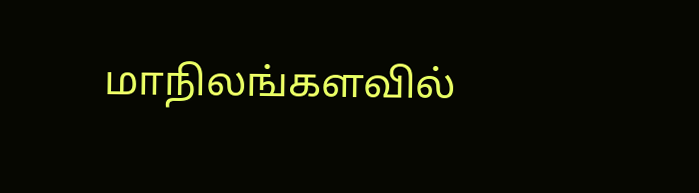மாநிலங்களவில்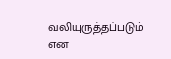வலியுருத்தப்படும் என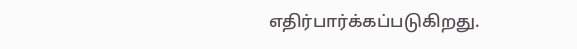எதிர்பார்க்கப்படுகிறது.